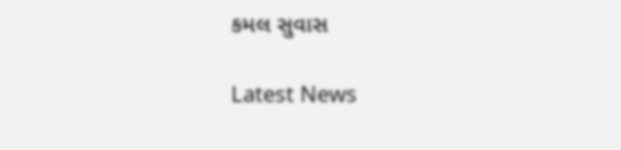કમલ સુવાસ

Latest News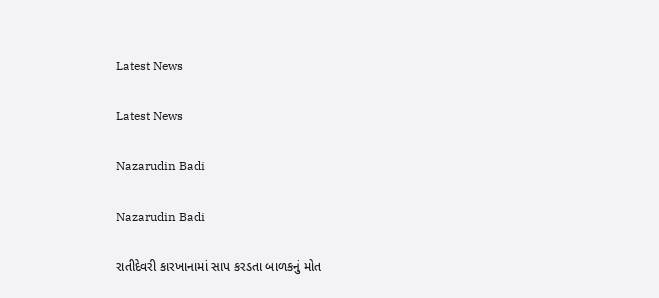Latest News

Latest News

Nazarudin Badi

Nazarudin Badi

રાતીદેવરી કારખાનામાં સાપ કરડતા બાળકનું મોત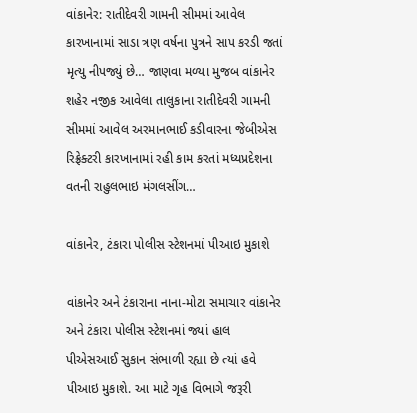વાંકાનેર: રાતીદેવરી ગામની સીમમાં આવેલ કારખાનામાં સાડા ત્રણ વર્ષના પુત્રને સાપ કરડી જતાં મૃત્યુ નીપજ્યું છે… જાણવા મળ્યા મુજબ વાંકાનેર શહેર નજીક આવેલા તાલુકાના રાતીદેવરી ગામની સીમમાં આવેલ અરમાનભાઈ કડીવારના જેબીએસ રિફ્રેક્ટરી કારખાનામાં રહી કામ કરતાં મધ્યપ્રદેશના વતની રાહુલભાઇ મંગલસીંગ…

વાંકાનેર, ટંકારા પોલીસ સ્ટેશનમાં પીઆઇ મુકાશે

વાંકાનેર અને ટંકારાના નાના-મોટા સમાચાર વાંકાનેર અને ટંકારા પોલીસ સ્ટેશનમાં જ્યાં હાલ પીએસઆઈ સુકાન સંભાળી રહ્યા છે ત્યાં હવે પીઆઇ મુકાશે. આ માટે ગૃહ વિભાગે જરૂરી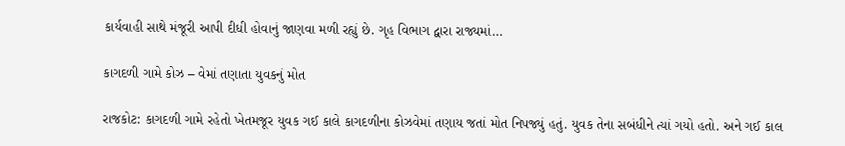કાર્યવાહી સાથે મંજૂરી આપી દીધી હોવાનું જાણવા મળી રહ્યું છે. ગૃહ વિભાગ દ્વારા રાજ્યમાં…

કાગદળી ગામે કોઝ – વેમાં તણાતા યુવકનું મોત

રાજકોટ: કાગદળી ગામે રહેતો ખેતમજૂર યુવક ગઈ કાલે કાગદળીના કોઝવેમાં તણાય જતાં મોત નિપજ્યું હતું. યુવક તેના સબંધીને ત્યાં ગયો હતો. અને ગઈ કાલ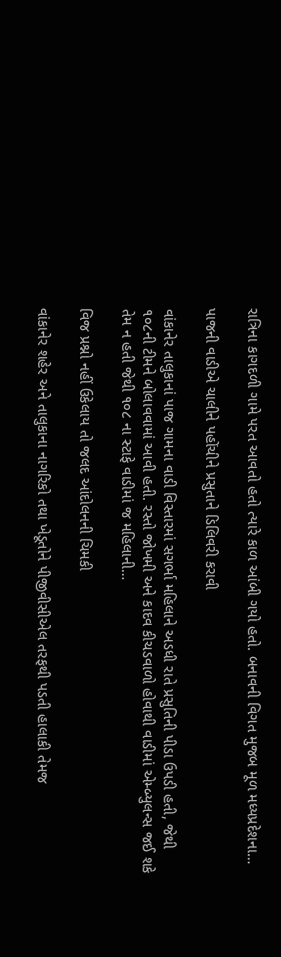રાત્રિના કાગદળી ગામે પરત આવતો હતો ત્યારે કાળ આંબી ગયો હતો. બનાવની વિગત મુજબ મૂળ મધ્યપ્રદેશના…

પાજની વાડીએ ચાલીને પહોંચીને પ્રસુતાને ડિલિવરી કરાવી

વાંકાનેર તાલુકાનાં પાજ ગામના વાડી વિસ્તારમાં સગર્ભા મહિલાને અડધી રાતે પ્રસુતિની પીડા ઉપડી હતી, જેથી ૧૦૮ની ટીમને બોલાવવામાં આવી હતી. રસ્તો જોખમી અને કાદવ કીચડવાળો હોવાથી વાડીમાં એમ્બ્યુલન્સ જઈ શકે તેમ ન હતી જેથી ૧૦૮ ના સ્ટાફે વાડીમાં જ મહિલાની…

વિજ પ્રશ્નો નહીં ઉકેલાય તો જલદ આંદોલનની ચિમકી

વાંકાનેર શહેર અને તાલુકાના નાગરિકો તથા ખેડૂતોને પીજીવીસીએલ તરફથી પડતી હાલાકી તેમજ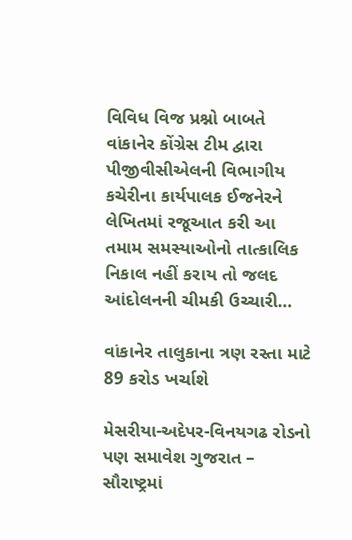વિવિધ વિજ પ્રશ્નો બાબતે વાંકાનેર કોંગ્રેસ ટીમ દ્વારા પીજીવીસીએલની વિભાગીય કચેરીના કાર્યપાલક ઈજનેરને લેખિતમાં રજૂઆત કરી આ તમામ સમસ્યાઓનો તાત્કાલિક નિકાલ નહીં કરાય તો જલદ આંદોલનની ચીમકી ઉચ્ચારી…

વાંકાનેર તાલુકાના ત્રણ રસ્તા માટે 89 કરોડ ખર્ચાશે

મેસરીયા-અદેપર-વિનયગઢ રોડનો પણ સમાવેશ ગુજરાત – સૌરાષ્ટ્રમાં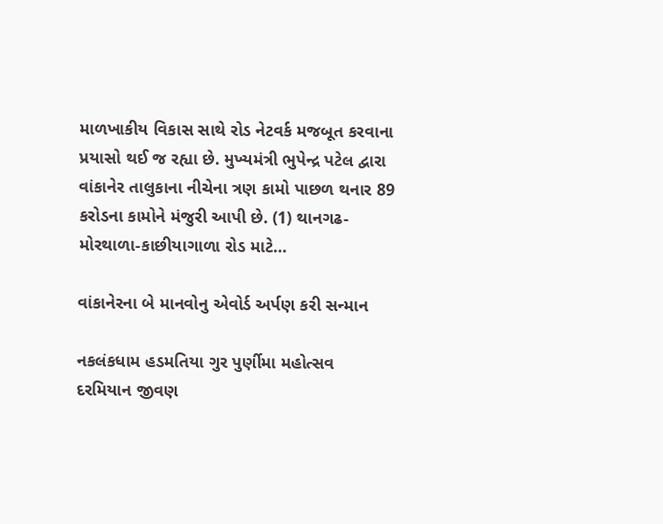માળખાકીય વિકાસ સાથે રોડ નેટવર્ક મજબૂત કરવાના પ્રયાસો થઈ જ રહ્યા છે. મુખ્યમંત્રી ભુપેન્દ્ર પટેલ દ્વારા વાંકાનેર તાલુકાના નીચેના ત્રણ કામો પાછળ થનાર 89 કરોડના કામોને મંજુરી આપી છે. (1) થાનગઢ-મોરથાળા-કાછીયાગાળા રોડ માટે…

વાંકાનેરના બે માનવોનુ એવોર્ડ અર્પણ કરી સન્માન

નકલંકધામ હડમતિયા ગુર પુર્ણીમા મહોત્સવ દરમિયાન જીવણ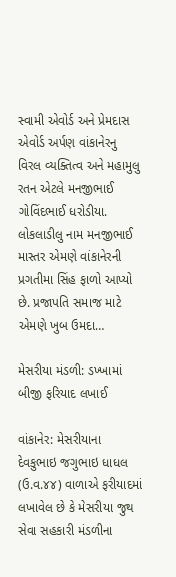સ્વામી એવોર્ડ અને પ્રેમદાસ એવોર્ડ અર્પણ વાંકાનેરનુ વિરલ વ્યક્તિત્વ અને મહામુલુ રતન એટલે મનજીભાઈ ગોવિંદભાઈ ધરોડીયા. લોકલાડીલુ નામ મનજીભાઈ માસ્તર એમણે વાંકાનેરની પ્રગતીમા સિંહ ફાળો આપ્યો છે. પ્રજાપતિ સમાજ માટે એમણે ખુબ ઉમદા…

મેસરીયા મંડળી: ડખ્ખામાં બીજી ફરિયાદ લખાઈ

વાંકાનેર: મેસરીયાના દેવકુભાઇ જગુભાઇ ધાધલ (ઉ.વ.૪૪) વાળાએ ફરીયાદમાં લખાવેલ છે કે મેસરીયા જુથ સેવા સહકારી મંડળીના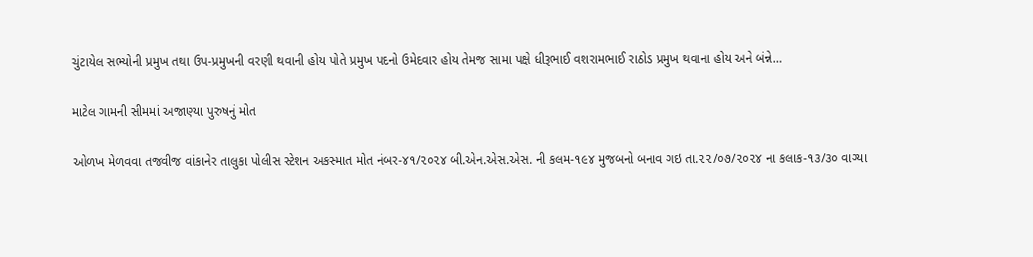ચુંટાયેલ સભ્યોની પ્રમુખ તથા ઉપ-પ્રમુખની વરણી થવાની હોય પોતે પ્રમુખ પદનો ઉમેદવાર હોય તેમજ સામા પક્ષે ધીરૂભાઈ વશરામભાઈ રાઠોડ પ્રમુખ થવાના હોય અને બંન્ને…

માટેલ ગામની સીમમાં અજાણ્યા પુરુષનું મોત

ઓળખ મેળવવા તજવીજ વાંકાનેર તાલુકા પોલીસ સ્ટેશન અકસ્માત મોત નંબર-૪૧/૨૦૨૪ બી.એન.એસ.એસ. ની કલમ-૧૯૪ મુજબનો બનાવ ગઇ તા.૨૨/૦૭/૨૦૨૪ ના કલાક-૧૩/૩૦ વાગ્યા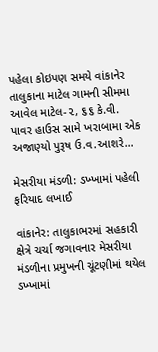પહેલા કોઇપણ સમયે વાંકાનેર તાલુકાના માટેલ ગામની સીમમા આવેલ માટેલ-૨, ૬૬ કે.વી. પાવર હાઉસ સામે ખરાબામા એક અજાણ્યો પુરૂષ ઉ.વ.આશરે…

મેસરીયા મંડળી: ડખ્ખામાં પહેલી ફરિયાદ લખાઈ

વાંકાનેર: તાલુકાભરમાં સહકારી ક્ષેત્રે ચર્ચા જગાવનાર મેસરીયા મંડળીના પ્રમુખની ચૂંટણીમાં થયેલ ડખ્ખામાં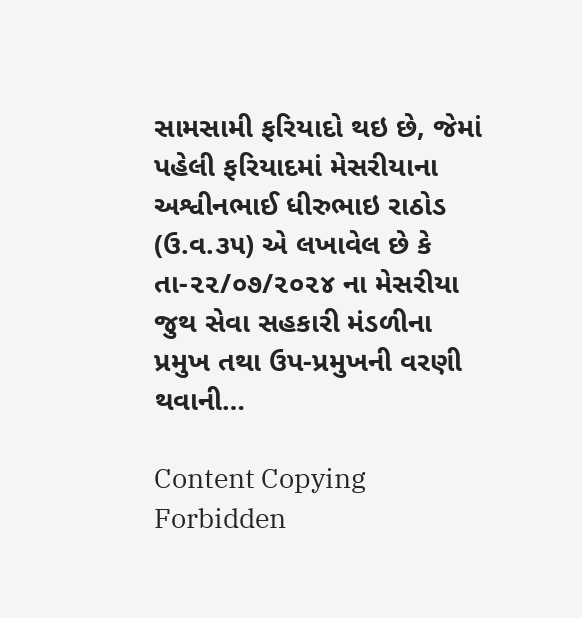સામસામી ફરિયાદો થઇ છે, જેમાં પહેલી ફરિયાદમાં મેસરીયાના અશ્વીનભાઈ ધીરુભાઇ રાઠોડ (ઉ.વ.૩૫) એ લખાવેલ છે કે તા-૨૨/૦૭/૨૦૨૪ ના મેસરીયા જુથ સેવા સહકારી મંડળીના પ્રમુખ તથા ઉપ-પ્રમુખની વરણી થવાની…

Content Copying Forbidden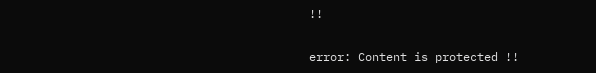!!

error: Content is protected !!